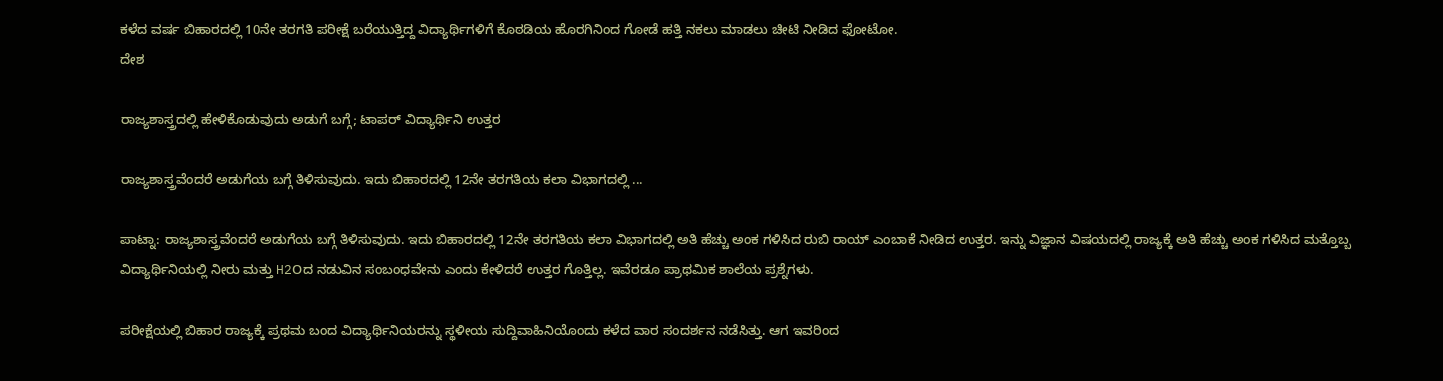ಕಳೆದ ವರ್ಷ ಬಿಹಾರದಲ್ಲಿ 10ನೇ ತರಗತಿ ಪರೀಕ್ಷೆ ಬರೆಯುತ್ತಿದ್ದ ವಿದ್ಯಾರ್ಥಿಗಳಿಗೆ ಕೊಠಡಿಯ ಹೊರಗಿನಿಂದ ಗೋಡೆ ಹತ್ತಿ ನಕಲು ಮಾಡಲು ಚೀಟಿ ನೀಡಿದ ಫೋಟೋ.
ದೇಶ

ರಾಜ್ಯಶಾಸ್ತ್ರದಲ್ಲಿ ಹೇಳಿಕೊಡುವುದು ಅಡುಗೆ ಬಗ್ಗೆ; ಟಾಪರ್ ವಿದ್ಯಾರ್ಥಿನಿ ಉತ್ತರ

ರಾಜ್ಯಶಾಸ್ತ್ರವೆಂದರೆ ಅಡುಗೆಯ ಬಗ್ಗೆ ತಿಳಿಸುವುದು. ಇದು ಬಿಹಾರದಲ್ಲಿ 12ನೇ ತರಗತಿಯ ಕಲಾ ವಿಭಾಗದಲ್ಲಿ ...

ಪಾಟ್ನಾ: ರಾಜ್ಯಶಾಸ್ತ್ರವೆಂದರೆ ಅಡುಗೆಯ ಬಗ್ಗೆ ತಿಳಿಸುವುದು. ಇದು ಬಿಹಾರದಲ್ಲಿ 12ನೇ ತರಗತಿಯ ಕಲಾ ವಿಭಾಗದಲ್ಲಿ ಅತಿ ಹೆಚ್ಚು ಅಂಕ ಗಳಿಸಿದ ರುಬಿ ರಾಯ್ ಎಂಬಾಕೆ ನೀಡಿದ ಉತ್ತರ. ಇನ್ನು ವಿಜ್ಞಾನ ವಿಷಯದಲ್ಲಿ ರಾಜ್ಯಕ್ಕೆ ಅತಿ ಹೆಚ್ಚು ಅಂಕ ಗಳಿಸಿದ ಮತ್ತೊಬ್ಬ ವಿದ್ಯಾರ್ಥಿನಿಯಲ್ಲಿ ನೀರು ಮತ್ತು H2Oದ ನಡುವಿನ ಸಂಬಂಧವೇನು ಎಂದು ಕೇಳಿದರೆ ಉತ್ತರ ಗೊತ್ತಿಲ್ಲ. ಇವೆರಡೂ ಪ್ರಾಥಮಿಕ ಶಾಲೆಯ ಪ್ರಶ್ನೆಗಳು.

ಪರೀಕ್ಷೆಯಲ್ಲಿ ಬಿಹಾರ ರಾಜ್ಯಕ್ಕೆ ಪ್ರಥಮ ಬಂದ ವಿದ್ಯಾರ್ಥಿನಿಯರನ್ನು ಸ್ಥಳೀಯ ಸುದ್ದಿವಾಹಿನಿಯೊಂದು ಕಳೆದ ವಾರ ಸಂದರ್ಶನ ನಡೆಸಿತ್ತು. ಆಗ ಇವರಿಂದ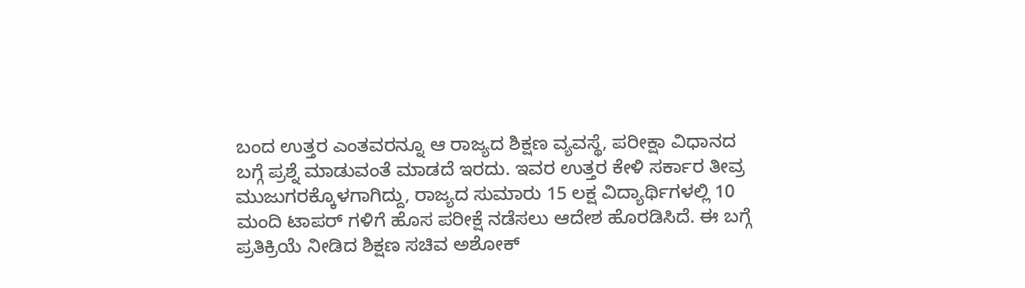ಬಂದ ಉತ್ತರ ಎಂತವರನ್ನೂ ಆ ರಾಜ್ಯದ ಶಿಕ್ಷಣ ವ್ಯವಸ್ಥೆ, ಪರೀಕ್ಷಾ ವಿಧಾನದ ಬಗ್ಗೆ ಪ್ರಶ್ನೆ ಮಾಡುವಂತೆ ಮಾಡದೆ ಇರದು. ಇವರ ಉತ್ತರ ಕೇಳಿ ಸರ್ಕಾರ ತೀವ್ರ ಮುಜುಗರಕ್ಕೊಳಗಾಗಿದ್ದು, ರಾಜ್ಯದ ಸುಮಾರು 15 ಲಕ್ಷ ವಿದ್ಯಾರ್ಥಿಗಳಲ್ಲಿ 10 ಮಂದಿ ಟಾಪರ್ ಗಳಿಗೆ ಹೊಸ ಪರೀಕ್ಷೆ ನಡೆಸಲು ಆದೇಶ ಹೊರಡಿಸಿದೆ. ಈ ಬಗ್ಗೆ ಪ್ರತಿಕ್ರಿಯೆ ನೀಡಿದ ಶಿಕ್ಷಣ ಸಚಿವ ಅಶೋಕ್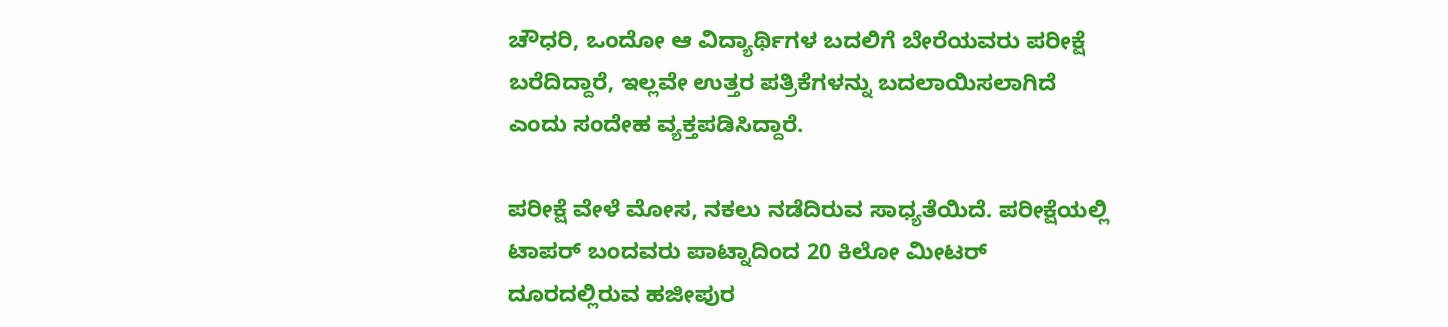ಚೌಧರಿ, ಒಂದೋ ಆ ವಿದ್ಯಾರ್ಥಿಗಳ ಬದಲಿಗೆ ಬೇರೆಯವರು ಪರೀಕ್ಷೆ ಬರೆದಿದ್ದಾರೆ, ಇಲ್ಲವೇ ಉತ್ತರ ಪತ್ರಿಕೆಗಳನ್ನು ಬದಲಾಯಿಸಲಾಗಿದೆ ಎಂದು ಸಂದೇಹ ವ್ಯಕ್ತಪಡಿಸಿದ್ದಾರೆ.

ಪರೀಕ್ಷೆ ವೇಳೆ ಮೋಸ, ನಕಲು ನಡೆದಿರುವ ಸಾಧ್ಯತೆಯಿದೆ. ಪರೀಕ್ಷೆಯಲ್ಲಿ ಟಾಪರ್ ಬಂದವರು ಪಾಟ್ನಾದಿಂದ 20 ಕಿಲೋ ಮೀಟರ್ ದೂರದಲ್ಲಿರುವ ಹಜೀಪುರ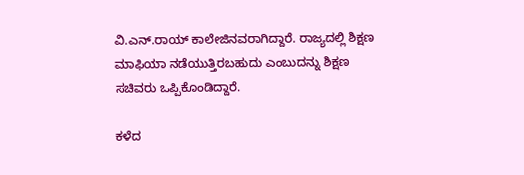ವಿ.ಎನ್.ರಾಯ್ ಕಾಲೇಜಿನವರಾಗಿದ್ದಾರೆ. ರಾಜ್ಯದಲ್ಲಿ ಶಿಕ್ಷಣ ಮಾಫಿಯಾ ನಡೆಯುತ್ತಿರಬಹುದು ಎಂಬುದನ್ನು ಶಿಕ್ಷಣ ಸಚಿವರು ಒಪ್ಪಿಕೊಂಡಿದ್ದಾರೆ.

ಕಳೆದ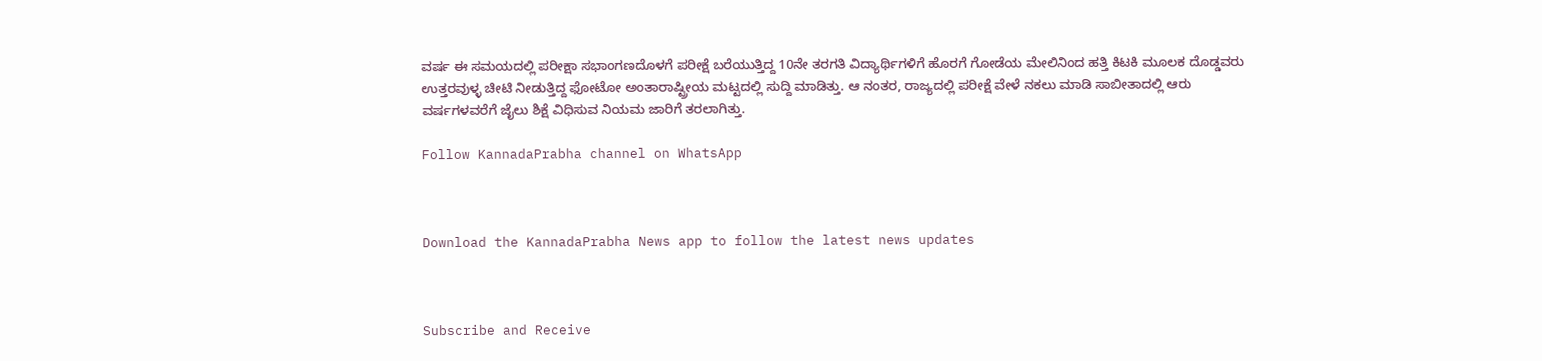ವರ್ಷ ಈ ಸಮಯದಲ್ಲಿ ಪರೀಕ್ಷಾ ಸಭಾಂಗಣದೊಳಗೆ ಪರೀಕ್ಷೆ ಬರೆಯುತ್ತಿದ್ದ 10ನೇ ತರಗತಿ ವಿದ್ಯಾರ್ಥಿಗಳಿಗೆ ಹೊರಗೆ ಗೋಡೆಯ ಮೇಲಿನಿಂದ ಹತ್ತಿ ಕಿಟಕಿ ಮೂಲಕ ದೊಡ್ಡವರು ಉತ್ತರವುಳ್ಳ ಚೀಟಿ ನೀಡುತ್ತಿದ್ದ ಫೋಟೋ ಅಂತಾರಾಷ್ಟ್ರೀಯ ಮಟ್ಟದಲ್ಲಿ ಸುದ್ದಿ ಮಾಡಿತ್ತು. ಆ ನಂತರ, ರಾಜ್ಯದಲ್ಲಿ ಪರೀಕ್ಷೆ ವೇಳೆ ನಕಲು ಮಾಡಿ ಸಾಬೀತಾದಲ್ಲಿ ಆರು ವರ್ಷಗಳವರೆಗೆ ಜೈಲು ಶಿಕ್ಷೆ ವಿಧಿಸುವ ನಿಯಮ ಜಾರಿಗೆ ತರಲಾಗಿತ್ತು.

Follow KannadaPrabha channel on WhatsApp



Download the KannadaPrabha News app to follow the latest news updates



Subscribe and Receive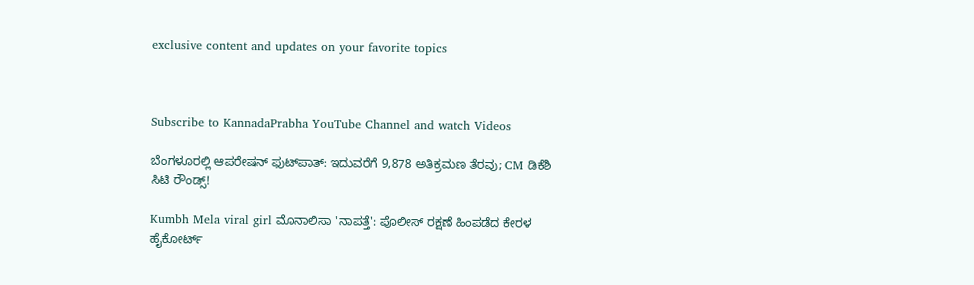exclusive content and updates on your favorite topics



Subscribe to KannadaPrabha YouTube Channel and watch Videos

ಬೆಂಗಳೂರಲ್ಲಿ ಆಪರೇಷನ್‌ ಫುಟ್‌ಪಾತ್‌: ಇದುವರೆಗೆ 9,878 ಅತಿಕ್ರಮಣ ತೆರವು; CM ಡಿಕೆಶಿ ಸಿಟಿ ರೌಂಡ್ಸ್!

Kumbh Mela viral girl ಮೊನಾಲಿಸಾ 'ನಾಪತ್ತೆ': ಪೊಲೀಸ್ ರಕ್ಷಣೆ ಹಿಂಪಡೆದ ಕೇರಳ ಹೈಕೋರ್ಟ್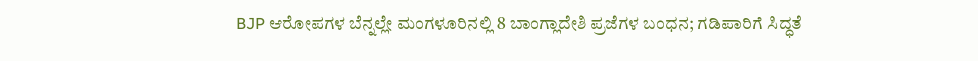BJP ಆರೋಪಗಳ ಬೆನ್ನಲ್ಲೇ ಮಂಗಳೂರಿನಲ್ಲಿ 8 ಬಾಂಗ್ಲಾದೇಶಿ ಪ್ರಜೆಗಳ ಬಂಧನ; ಗಡಿಪಾರಿಗೆ ಸಿದ್ಧತೆ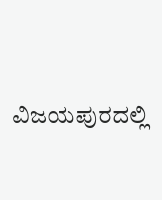ವಿಜಯಪುರದಲ್ಲಿ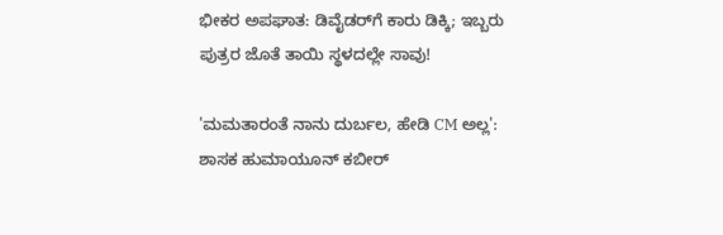ಭೀಕರ ಅಪಘಾತ: ಡಿವೈಡರ್‌ಗೆ ಕಾರು ಡಿಕ್ಕಿ; ಇಬ್ಬರು ಪುತ್ರರ ಜೊತೆ ತಾಯಿ ಸ್ಥಳದಲ್ಲೇ ಸಾವು!

'ಮಮತಾರಂತೆ ನಾನು ದುರ್ಬಲ, ಹೇಡಿ CM ಅಲ್ಲ': ಶಾಸಕ ಹುಮಾಯೂನ್ ಕಬೀರ್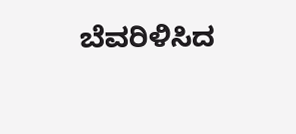ಬೆವರಿಳಿಸಿದ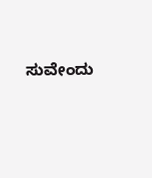ಸುವೇಂದು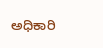ಅಧಿಕಾರಿ